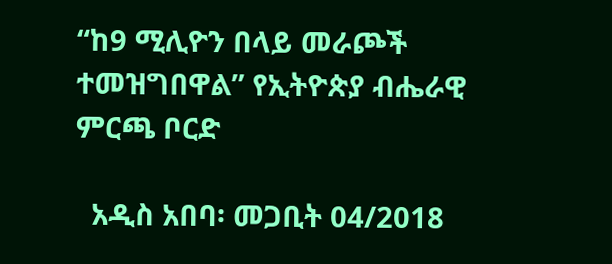“ከ9 ሚሊዮን በላይ መራጮች ተመዝግበዋል” የኢትዮጵያ ብሔራዊ ምርጫ ቦርድ

  አዲስ አበባ፡ መጋቢት 04/2018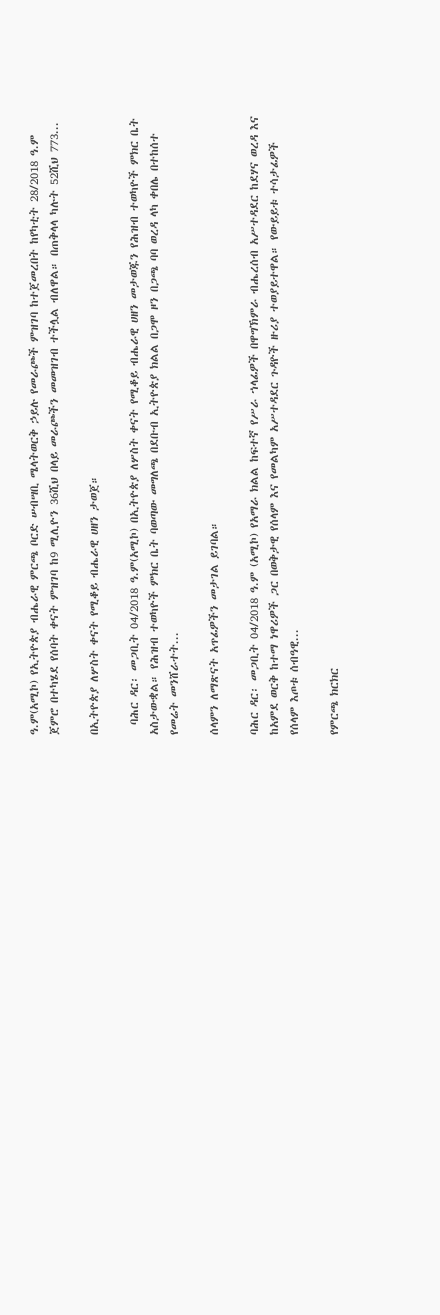ዓ.ም(አሚኮ) የኢትዮጵያ ብሔራዊ ምርጫ ቦርድ ሠብሣቢ ሜላትወርቅ ኃይሉ የመራጮች ምዝገባ ከተጀመረበት ከየካቲት 28/2018 ዓ.ም ጀምሮ በተካሄደ የሰባት ቀናት ምዝገባ ከ9 ሚሊዮን 36ሺህ በላይ መራጮችን መመዝገብ ተችሏል ብለዋል። በጠቅላላ ካሉት 52ሺህ 773...

በኢትዮጵያ ለሦስት ቀናት የሚቆይ ብሔራዊ ሀዘን ታወጀ።

  ባሕር ዳር፡ መጋቢት 04/2018 ዓ.ም(አሚኮ) በኢትዮጵያ ለሦስት ቀናት የሚቆይ ብሔራዊ ሀዘን መታወጁን የሕዝብ ተወካዮች ምክር ቤት አስታውቋል። የሕዝብ ተወካዮች ምክር ቤት ባወጣው መግለጫ በደቡብ ኢትዮጵያ ክልል በጋሞ ዞን በጋጫ ባባ ወረዳ ላካ ቀበሌ በተከሰተ የመሬት መንሸራተት...

ሰላምን ለማጽናት አጥፊዎችን መታገል ይገባል።

ባሕር ዳር፡ መጋቢት 04/2018 ዓ.ም (አሚኮ) የአማራ ክልል ከፍተኛ የሥራ ኀላፊዎች በዋግኽምራ ብሔረሰብ አሥተዳደር ከደሃና ወረዳ እና ከአምደ ወርቅ ከተማ ነዋሪዎች ጋር በወቅታዊ የሰላም እና የመልካም አሥተዳደር ጉዳዮች ዙሪያ ተወያይተዋል። የውይይቱ ተሳታፊዎች የሰላም እጦቱ ሰብዓዊ...

የምርጫ ክርክር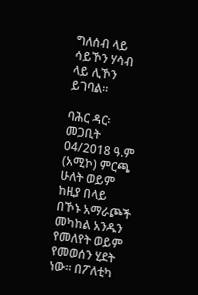ግለሰብ ላይ ሳይኾን ሃሳብ ላይ ሊኾን ይገባል።

ባሕር ዳር፡ መጋቢት 04/2018 ዓ.ም (አሚኮ) ምርጫ ሁለት ወይም ከዚያ በላይ በኾኑ አማራጮች መካከል አንዱን የመለየት ወይም የመወሰን ሂደት ነው። በፖለቲካ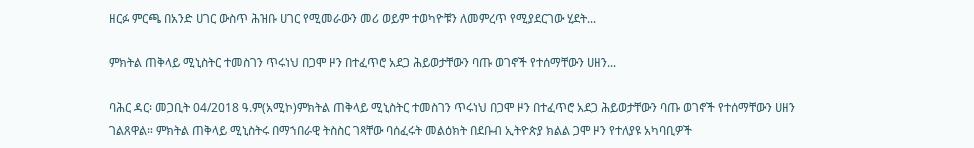ዘርፉ ምርጫ በአንድ ሀገር ውስጥ ሕዝቡ ሀገር የሚመራውን መሪ ወይም ተወካዮቹን ለመምረጥ የሚያደርገው ሂደት...

ምክትል ጠቅላይ ሚኒስትር ተመስገን ጥሩነህ በጋሞ ዞን በተፈጥሮ አደጋ ሕይወታቸውን ባጡ ወገኖች የተሰማቸውን ሀዘን...

ባሕር ዳር፡ መጋቢት 04/2018 ዓ.ም(አሚኮ)ምክትል ጠቅላይ ሚኒስትር ተመስገን ጥሩነህ በጋሞ ዞን በተፈጥሮ አደጋ ሕይወታቸውን ባጡ ወገኖች የተሰማቸውን ሀዘን ገልጸዋል። ምክትል ጠቅላይ ሚኒስትሩ በማኀበራዊ ትስስር ገጻቸው ባሰፈሩት መልዕክት በደቡብ ኢትዮጵያ ክልል ጋሞ ዞን የተለያዩ አካባቢዎች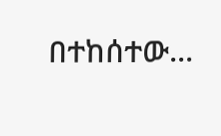በተከሰተው...